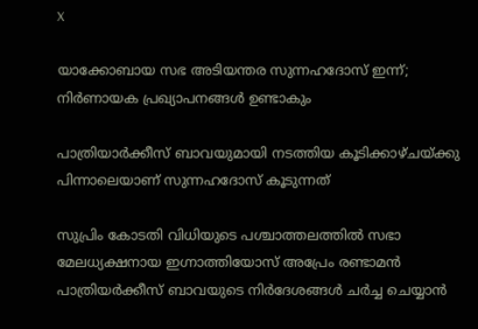X

യാക്കോബായ സഭ അടിയന്തര സുന്നഹദോസ് ഇന്ന്; നിര്‍ണായക പ്രഖ്യാപനങ്ങള്‍ ഉണ്ടാകും

പാത്രിയാര്‍ക്കീസ് ബാവയുമായി നടത്തിയ കൂടിക്കാഴ്ചയ്ക്കു പിന്നാലെയാണ് സുന്നഹദോസ് കൂടുന്നത്

സുപ്രിം കോടതി വിധിയുടെ പശ്ചാത്തലത്തില്‍ സഭാ മേലധ്യക്ഷനായ ഇഗ്നാത്തിയോസ് അപ്രേം രണ്ടാമന്‍ പാത്രിയര്‍ക്കീസ് ബാവയുടെ നിര്‍ദേശങ്ങള്‍ ചര്‍ച്ച ചെയ്യാന്‍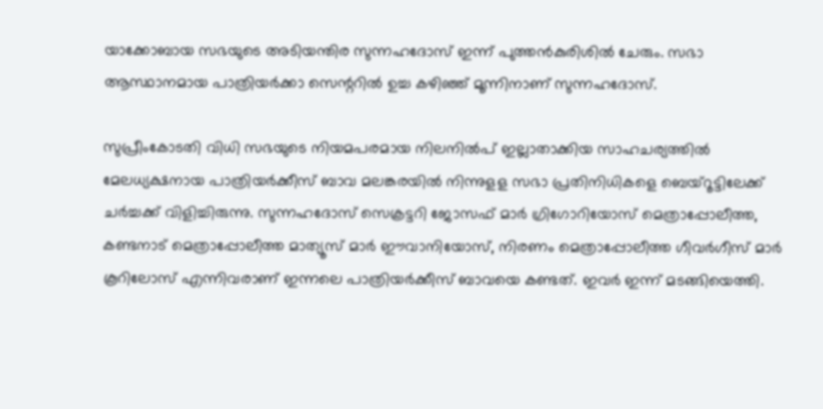യാക്കോബായ സഭയുടെ അടിയന്തിര സുന്നഹദോസ് ഇന്ന് പുത്തന്‍കുരിശില്‍ ചേരും. സഭാ ആസ്ഥാനമായ പാത്രിയര്‍ക്കാ സെന്ററില്‍ ഉച്ച കഴിഞ്ഞ് മൂന്നിനാണ് സുന്നഹദോസ്.

സുപ്രീംകോടതി വിധി സഭയുടെ നിയമപരമായ നിലനില്‍പ് ഇല്ലാതാക്കിയ സാഹചര്യത്തില്‍ മേലധ്യക്ഷനായ പാത്രിയര്‍ക്കീസ് ബാവ മലങ്കരയില്‍ നിന്നുളള സഭാ പ്രതിനിധികളെ ബെയ്‌റൂട്ടിലേക്ക് ചര്‍ച്ചക്ക് വിളിച്ചിരുന്നു. സുന്നഹദോസ് സെക്രട്ടറി ജോസഫ് മാര്‍ ഗ്രിഗോറിയോസ് മെത്രാപ്പോലീത്ത, കണ്ടനാട് മെത്രാപ്പോലീത്ത മാത്യൂസ് മാര്‍ ഈവാനിയോസ്, നിരണം മെത്രാപ്പോലീത്ത ഗീവര്‍ഗീസ് മാര്‍ കൂറിലോസ് എന്നിവരാണ് ഇന്നലെ പാത്രിയര്‍ക്കീസ് ബാവയെ കണ്ടത്. ഇവര്‍ ഇന്ന് മടങ്ങിയെത്തി.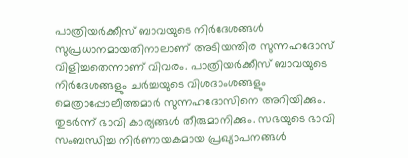പാത്രിയര്‍ക്കീസ് ബാവയുടെ നിര്‍ദേശങ്ങള്‍ സുപ്രധാനമായതിനാലാണ് അടിയന്തിര സുന്നഹദോസ് വിളിച്ചതെന്നാണ് വിവരം. പാത്രിയര്‍ക്കീസ് ബാവയുടെ നിര്‍ദേശങ്ങളും ചര്‍ച്ചയുടെ വിശദാംശങ്ങളും മെത്രാപ്പോലീത്തമാര്‍ സുന്നഹദോസിനെ അറിയിക്കും. തുടര്‍ന്ന് ഭാവി കാര്യങ്ങള്‍ തീരുമാനിക്കും. സഭയുടെ ഭാവി സംബന്ധിച്ച നിര്‍ണായകമായ പ്രഖ്യാപനങ്ങള്‍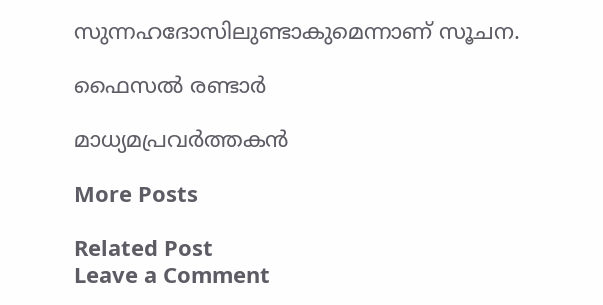സുന്നഹദോസിലുണ്ടാകുമെന്നാണ് സൂചന.

ഫൈസല്‍ രണ്ടാര്‍

മാധ്യമപ്രവര്‍ത്തകന്‍

More Posts

Related Post
Leave a Comment